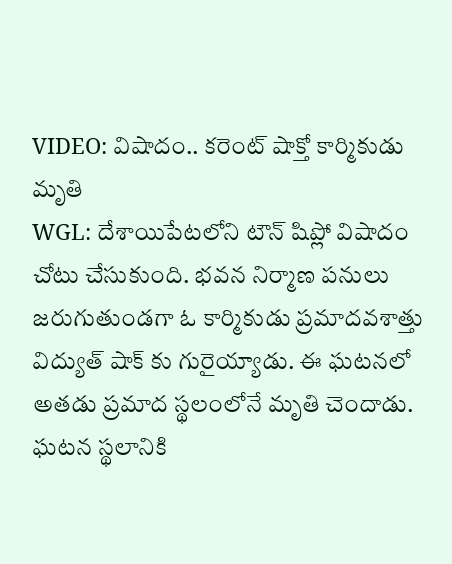VIDEO: విషాదం.. కరెంట్ షాక్తో కార్మికుడు మృతి
WGL: దేశాయిపేటలోని టౌన్ షిప్లో విషాదం చోటు చేసుకుంది. భవన నిర్మాణ పనులు జరుగుతుండగా ఓ కార్మికుడు ప్రమాదవశాత్తు విద్యుత్ షాక్ కు గురైయ్యాడు. ఈ ఘటనలో అతడు ప్రమాద స్థలంలోనే మృతి చెందాడు. ఘటన స్థలానికి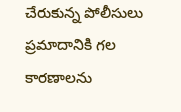చేరుకున్న పోలీసులు ప్రమాదానికి గల కారణాలను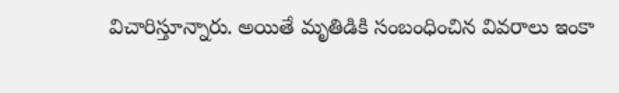విచారిస్తూన్నారు. అయితే మృతిడికి సంబంధించిన వివరాలు ఇంకా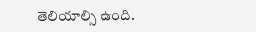తెలియాల్సి ఉంది.